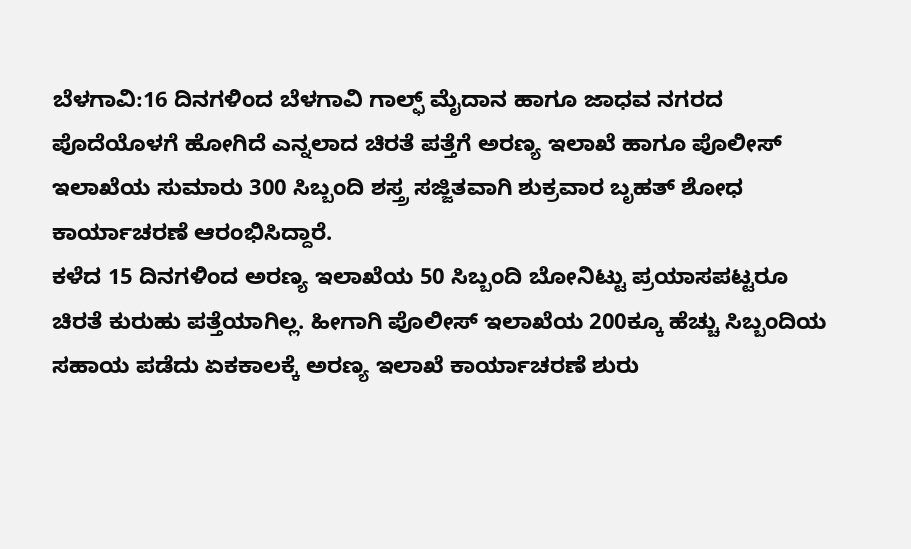ಬೆಳಗಾವಿ:16 ದಿನಗಳಿಂದ ಬೆಳಗಾವಿ ಗಾಲ್ಫ್ ಮೈದಾನ ಹಾಗೂ ಜಾಧವ ನಗರದ ಪೊದೆಯೊಳಗೆ ಹೋಗಿದೆ ಎನ್ನಲಾದ ಚಿರತೆ ಪತ್ತೆಗೆ ಅರಣ್ಯ ಇಲಾಖೆ ಹಾಗೂ ಪೊಲೀಸ್ ಇಲಾಖೆಯ ಸುಮಾರು 300 ಸಿಬ್ಬಂದಿ ಶಸ್ತ್ರ ಸಜ್ಜಿತವಾಗಿ ಶುಕ್ರವಾರ ಬೃಹತ್ ಶೋಧ ಕಾರ್ಯಾಚರಣೆ ಆರಂಭಿಸಿದ್ದಾರೆ.
ಕಳೆದ 15 ದಿನಗಳಿಂದ ಅರಣ್ಯ ಇಲಾಖೆಯ 50 ಸಿಬ್ಬಂದಿ ಬೋನಿಟ್ಟು ಪ್ರಯಾಸಪಟ್ಟರೂ ಚಿರತೆ ಕುರುಹು ಪತ್ತೆಯಾಗಿಲ್ಲ‌. ಹೀಗಾಗಿ ಪೊಲೀಸ್ ಇಲಾಖೆಯ 200ಕ್ಕೂ ಹೆಚ್ಚು ಸಿಬ್ಬಂದಿಯ ಸಹಾಯ ಪಡೆದು ಏಕಕಾಲಕ್ಕೆ ಅರಣ್ಯ ಇಲಾಖೆ ಕಾರ್ಯಾಚರಣೆ ಶುರು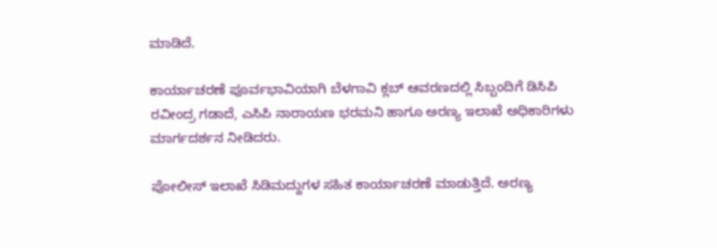ಮಾಡಿದೆ.

ಕಾರ್ಯಾಚರಣೆ ಪೂರ್ವಭಾವಿಯಾಗಿ ಬೆಳಗಾವಿ ಕ್ಲಬ್ ಆವರಣದಲ್ಲಿ ಸಿಬ್ಬಂದಿಗೆ ಡಿಸಿಪಿ ರವೀಂದ್ರ ಗಡಾದೆ, ಎಸಿಪಿ ನಾರಾಯಣ ಭರಮನಿ ಹಾಗೂ ಅರಣ್ಯ ಇಲಾಖೆ ಅಧಿಕಾರಿಗಳು ಮಾರ್ಗದರ್ಶನ ನೀಡಿದರು.

ಪೋಲೀಸ್ ಇಲಾಖೆ ಸಿಡಿಮದ್ದುಗಳ ಸಹಿತ ಕಾರ್ಯಾಚರಣೆ ಮಾಡುತ್ತಿದೆ. ಅರಣ್ಯ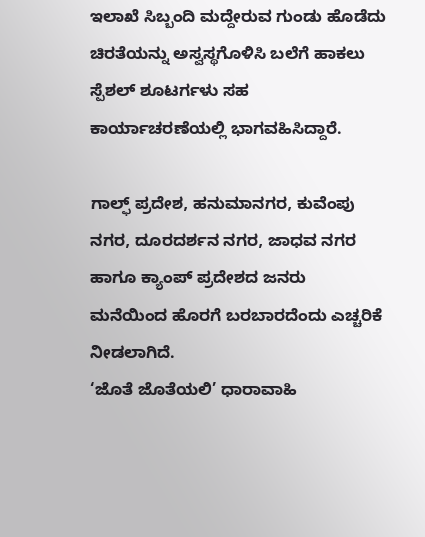ಇಲಾಖೆ ಸಿಬ್ಬಂದಿ ಮದ್ದೇರುವ ಗುಂಡು ಹೊಡೆದು ಚಿರತೆಯನ್ನು ಅಸ್ವಸ್ಥಗೊಳಿಸಿ ಬಲೆಗೆ ಹಾಕಲು ಸ್ಪೆಶಲ್ ಶೂಟರ್ಗಳು ಸಹ ಕಾರ್ಯಾಚರಣೆಯಲ್ಲಿ ಭಾಗವಹಿಸಿದ್ದಾರೆ.

ಗಾಲ್ಫ್ ಪ್ರದೇಶ, ಹನುಮಾನಗರ, ಕುವೆಂಪು ನಗರ, ದೂರದರ್ಶನ ನಗರ, ಜಾಧವ ನಗರ ಹಾಗೂ ಕ್ಯಾಂಪ್ ಪ್ರದೇಶದ ಜನರು ಮನೆಯಿಂದ ಹೊರಗೆ ಬರಬಾರದೆಂದು ಎಚ್ಚರಿಕೆ ನೀಡಲಾಗಿದೆ.
‘ಜೊತೆ ಜೊತೆಯಲಿ’ ಧಾರಾವಾಹಿ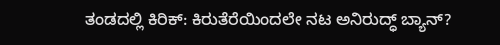ತಂಡದಲ್ಲಿ ಕಿರಿಕ್: ಕಿರುತೆರೆಯಿಂದಲೇ ನಟ ಅನಿರುದ್ಧ್ ಬ್ಯಾನ್?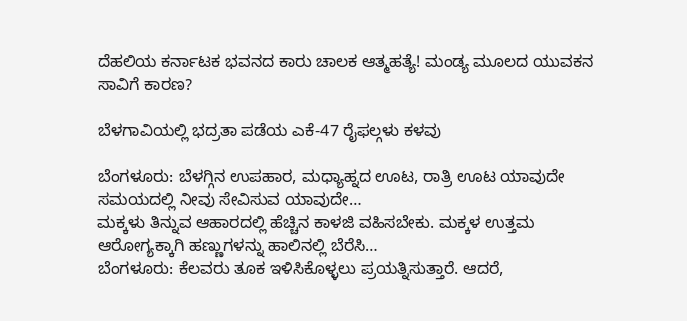ದೆಹಲಿಯ ಕರ್ನಾಟಕ ಭವನದ ಕಾರು ಚಾಲಕ ಆತ್ಮಹತ್ಯೆ! ಮಂಡ್ಯ ಮೂಲದ ಯುವಕನ ಸಾವಿಗೆ ಕಾರಣ?

ಬೆಳಗಾವಿಯಲ್ಲಿ ಭದ್ರತಾ ಪಡೆಯ ಎಕೆ-47 ರೈಫಲ್ಗಳು ಕಳವು

ಬೆಂಗಳೂರು: ಬೆಳಗ್ಗಿನ ಉಪಹಾರ, ಮಧ್ಯಾಹ್ನದ ಊಟ, ರಾತ್ರಿ ಊಟ ಯಾವುದೇ ಸಮಯದಲ್ಲಿ ನೀವು ಸೇವಿಸುವ ಯಾವುದೇ…
ಮಕ್ಕಳು ತಿನ್ನುವ ಆಹಾರದಲ್ಲಿ ಹೆಚ್ಚಿನ ಕಾಳಜಿ ವಹಿಸಬೇಕು. ಮಕ್ಕಳ ಉತ್ತಮ ಆರೋಗ್ಯಕ್ಕಾಗಿ ಹಣ್ಣುಗಳನ್ನು ಹಾಲಿನಲ್ಲಿ ಬೆರೆಸಿ…
ಬೆಂಗಳೂರು: ಕೆಲವರು ತೂಕ ಇಳಿಸಿಕೊಳ್ಳಲು ಪ್ರಯತ್ನಿಸುತ್ತಾರೆ. ಆದರೆ,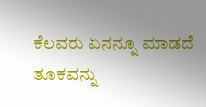ಕೆಲವರು ಏನನ್ನೂ ಮಾಡದೆ ತೂಕವನ್ನು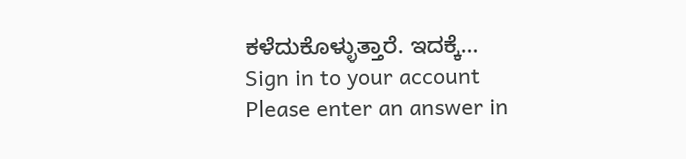ಕಳೆದುಕೊಳ್ಳುತ್ತಾರೆ. ಇದಕ್ಕೆ…
Sign in to your account
Please enter an answer in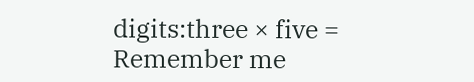digits:three × five =
Remember me